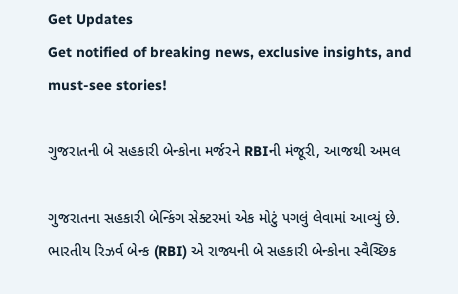Get Updates
Get notified of breaking news, exclusive insights, and must-see stories!

ગુજરાતની બે સહકારી બેન્કોના મર્જરને RBIની મંજૂરી, આજથી અમલ

ગુજરાતના સહકારી બેન્કિંગ સેક્ટરમાં એક મોટું પગલું લેવામાં આવ્યું છે. ભારતીય રિઝર્વ બેન્ક (RBI) એ રાજ્યની બે સહકારી બેન્કોના સ્વૈચ્છિક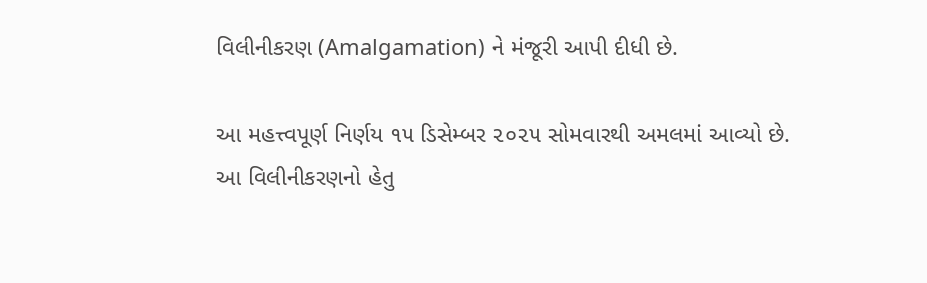વિલીનીકરણ (Amalgamation) ને મંજૂરી આપી દીધી છે.

આ મહત્ત્વપૂર્ણ નિર્ણય ૧૫ ડિસેમ્બર ૨૦૨૫ સોમવારથી અમલમાં આવ્યો છે. આ વિલીનીકરણનો હેતુ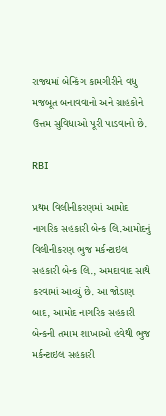રાજ્યમાં બેન્કિંગ કામગીરીને વધુ મજબૂત બનાવવાનો અને ગ્રાહકોને ઉત્તમ સુવિધાઓ પૂરી પાડવાનો છે.

RBI

પ્રથમ વિલીનીકરણમાં આમોદ નાગરિક સહકારી બેન્ક લિ.આમોદનું વિલીનીકરણ ભુજ મર્કન્ટાઇલ સહકારી બેન્ક લિ., અમદાવાદ સાથે કરવામાં આવ્યું છે. આ જોડાણ બાદ, આમોદ નાગરિક સહકારી બેન્કની તમામ શાખાઓ હવેથી ભુજ મર્કન્ટાઇલ સહકારી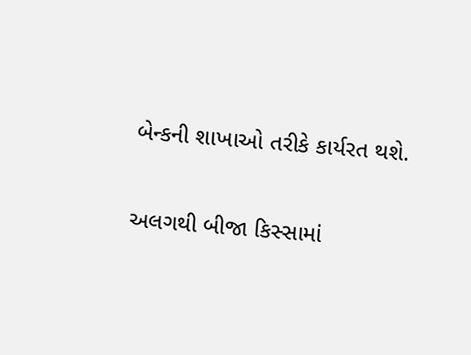બેન્કની શાખાઓ તરીકે કાર્યરત થશે.

અલગથી બીજા કિસ્સામાં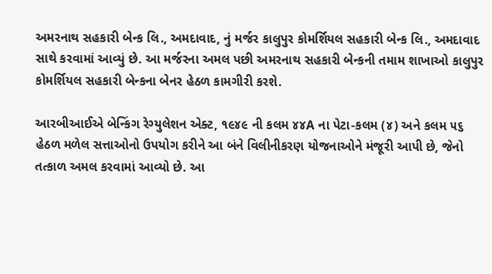અમરનાથ સહકારી બેન્ક લિ., અમદાવાદ, નું મર્જર કાલુપુર કોમર્શિયલ સહકારી બેન્ક લિ., અમદાવાદ સાથે કરવામાં આવ્યું છે. આ મર્જરના અમલ પછી અમરનાથ સહકારી બેન્કની તમામ શાખાઓ કાલુપુર કોમર્શિયલ સહકારી બેન્કના બેનર હેઠળ કામગીરી કરશે.

આરબીઆઈએ બેન્કિંગ રેગ્યુલેશન એક્ટ, ૧૯૪૯ ની કલમ ૪૪A ના પેટા-કલમ (૪) અને કલમ ૫૬ હેઠળ મળેલ સત્તાઓનો ઉપયોગ કરીને આ બંને વિલીનીકરણ યોજનાઓને મંજૂરી આપી છે, જેનો તત્કાળ અમલ કરવામાં આવ્યો છે. આ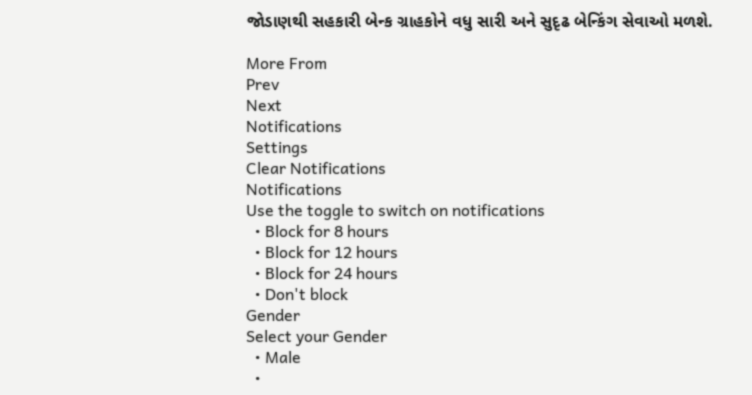જોડાણથી સહકારી બેન્ક ગ્રાહકોને વધુ સારી અને સુદૃઢ બેન્કિંગ સેવાઓ મળશે.

More From
Prev
Next
Notifications
Settings
Clear Notifications
Notifications
Use the toggle to switch on notifications
  • Block for 8 hours
  • Block for 12 hours
  • Block for 24 hours
  • Don't block
Gender
Select your Gender
  • Male
  •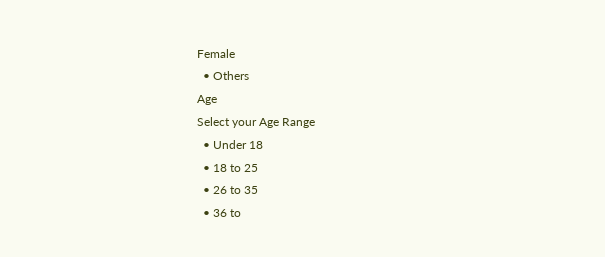Female
  • Others
Age
Select your Age Range
  • Under 18
  • 18 to 25
  • 26 to 35
  • 36 to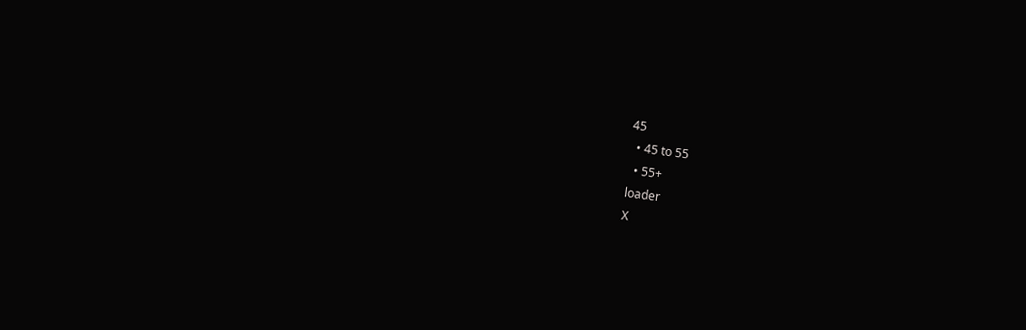45
  • 45 to 55
  • 55+
loader
X